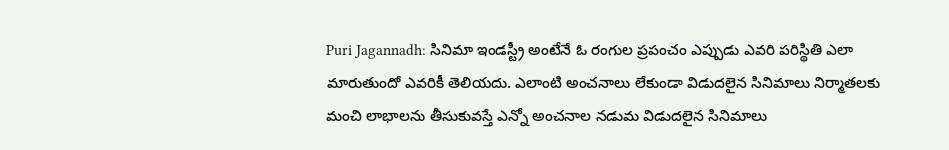Puri Jagannadh: సినిమా ఇండస్ట్రీ అంటేనే ఓ రంగుల ప్రపంచం ఎప్పుడు ఎవరి పరిస్థితి ఎలా మారుతుందో ఎవరికీ తెలియదు. ఎలాంటి అంచనాలు లేకుండా విడుదలైన సినిమాలు నిర్మాతలకు మంచి లాభాలను తీసుకువస్తే ఎన్నో అంచనాల నడుమ విడుదలైన సినిమాలు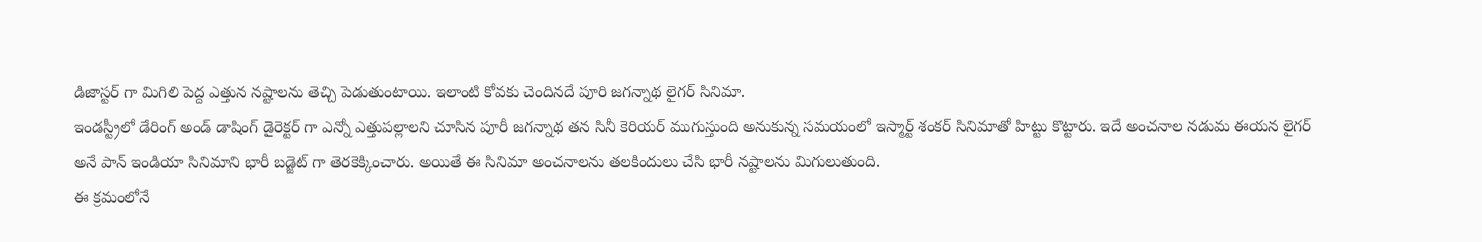డిజాస్టర్ గా మిగిలి పెద్ద ఎత్తున నష్టాలను తెచ్చి పెడుతుంటాయి. ఇలాంటి కోవకు చెందినదే పూరి జగన్నాథ లైగర్ సినిమా.
ఇండస్ట్రీలో డేరింగ్ అండ్ డాషింగ్ డైరెక్టర్ గా ఎన్నో ఎత్తుపల్లాలని చూసిన పూరీ జగన్నాథ తన సినీ కెరియర్ ముగుస్తుంది అనుకున్న సమయంలో ఇస్మార్ట్ శంకర్ సినిమాతో హిట్టు కొట్టారు. ఇదే అంచనాల నడుమ ఈయన లైగర్ అనే పాన్ ఇండియా సినిమాని భారీ బడ్జెట్ గా తెరకెక్కించారు. అయితే ఈ సినిమా అంచనాలను తలకిందులు చేసి భారీ నష్టాలను మిగులుతుంది.
ఈ క్రమంలోనే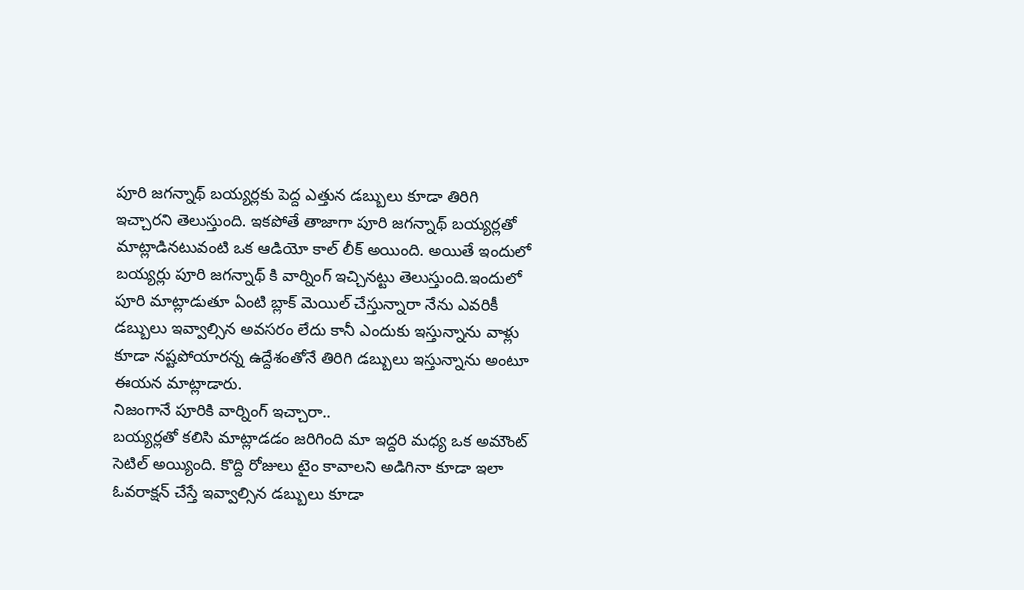పూరి జగన్నాథ్ బయ్యర్లకు పెద్ద ఎత్తున డబ్బులు కూడా తిరిగి ఇచ్చారని తెలుస్తుంది. ఇకపోతే తాజాగా పూరి జగన్నాథ్ బయ్యర్లతో మాట్లాడినటువంటి ఒక ఆడియో కాల్ లీక్ అయింది. అయితే ఇందులో బయ్యర్లు పూరి జగన్నాథ్ కి వార్నింగ్ ఇచ్చినట్టు తెలుస్తుంది.ఇందులో పూరి మాట్లాడుతూ ఏంటి బ్లాక్ మెయిల్ చేస్తున్నారా నేను ఎవరికీ డబ్బులు ఇవ్వాల్సిన అవసరం లేదు కానీ ఎందుకు ఇస్తున్నాను వాళ్లు కూడా నష్టపోయారన్న ఉద్దేశంతోనే తిరిగి డబ్బులు ఇస్తున్నాను అంటూ ఈయన మాట్లాడారు.
నిజంగానే పూరికి వార్నింగ్ ఇచ్చారా..
బయ్యర్లతో కలిసి మాట్లాడడం జరిగింది మా ఇద్దరి మధ్య ఒక అమౌంట్ సెటిల్ అయ్యింది. కొద్ది రోజులు టైం కావాలని అడిగినా కూడా ఇలా ఓవరాక్షన్ చేస్తే ఇవ్వాల్సిన డబ్బులు కూడా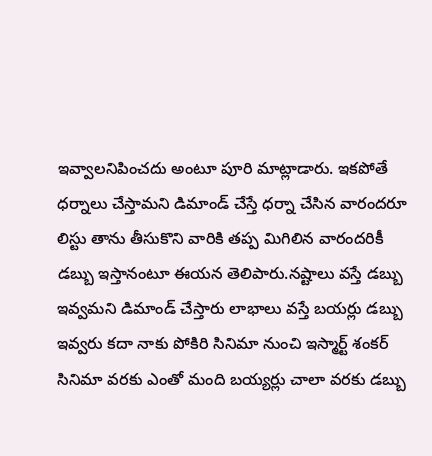ఇవ్వాలనిపించదు అంటూ పూరి మాట్లాడారు. ఇకపోతే ధర్నాలు చేస్తామని డిమాండ్ చేస్తే ధర్నా చేసిన వారందరూ లిస్టు తాను తీసుకొని వారికి తప్ప మిగిలిన వారందరికీ డబ్బు ఇస్తానంటూ ఈయన తెలిపారు.నష్టాలు వస్తే డబ్బు ఇవ్వమని డిమాండ్ చేస్తారు లాభాలు వస్తే బయర్లు డబ్బు ఇవ్వరు కదా నాకు పోకిరి సినిమా నుంచి ఇస్మార్ట్ శంకర్ సినిమా వరకు ఎంతో మంది బయ్యర్లు చాలా వరకు డబ్బు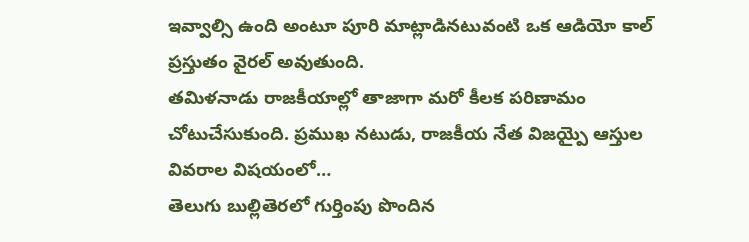ఇవ్వాల్సి ఉంది అంటూ పూరి మాట్లాడినటువంటి ఒక ఆడియో కాల్ ప్రస్తుతం వైరల్ అవుతుంది.
తమిళనాడు రాజకీయాల్లో తాజాగా మరో కీలక పరిణామం చోటుచేసుకుంది. ప్రముఖ నటుడు, రాజకీయ నేత విజయ్పై ఆస్తుల వివరాల విషయంలో…
తెలుగు బుల్లితెరలో గుర్తింపు పొందిన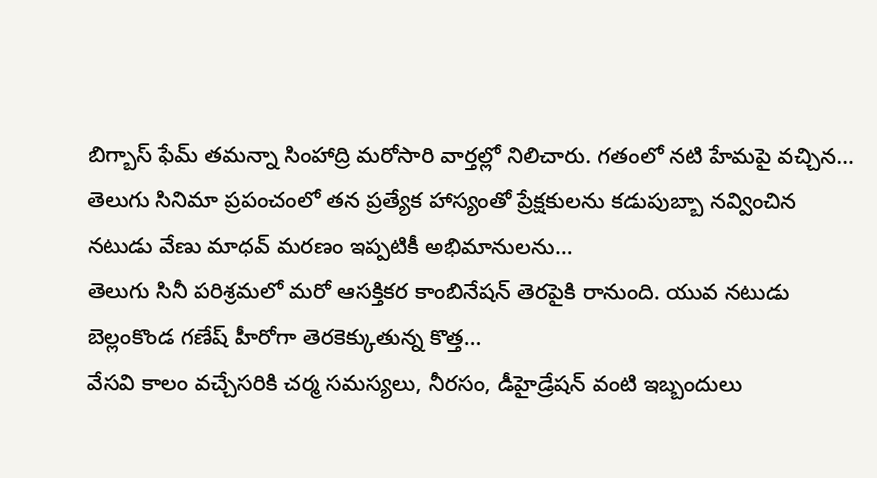బిగ్బాస్ ఫేమ్ తమన్నా సింహాద్రి మరోసారి వార్తల్లో నిలిచారు. గతంలో నటి హేమపై వచ్చిన…
తెలుగు సినిమా ప్రపంచంలో తన ప్రత్యేక హాస్యంతో ప్రేక్షకులను కడుపుబ్బా నవ్వించిన నటుడు వేణు మాధవ్ మరణం ఇప్పటికీ అభిమానులను…
తెలుగు సినీ పరిశ్రమలో మరో ఆసక్తికర కాంబినేషన్ తెరపైకి రానుంది. యువ నటుడు బెల్లంకొండ గణేష్ హీరోగా తెరకెక్కుతున్న కొత్త…
వేసవి కాలం వచ్చేసరికి చర్మ సమస్యలు, నీరసం, డీహైడ్రేషన్ వంటి ఇబ్బందులు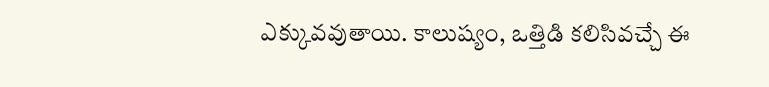ఎక్కువవుతాయి. కాలుష్యం, ఒత్తిడి కలిసివచ్చే ఈ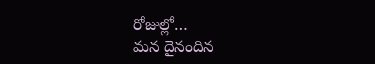రోజుల్లో…
మన దైనందిన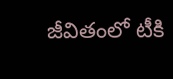జీవితంలో టీకి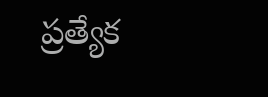ప్రత్యేక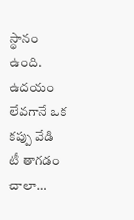స్థానం ఉంది. ఉదయం లేవగానే ఒక కప్పు వేడి టీ తాగడం చాలా…